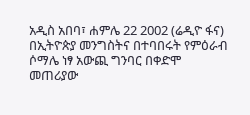አዲስ አበባ፣ ሐምሌ 22 2002 (ሬዲዮ ፋና) በኢትዮጵያ መንግስትና በተባበሩት የምዕራብ ሶማሌ ነፃ አውጪ ግንባር በቀድሞ መጠሪያው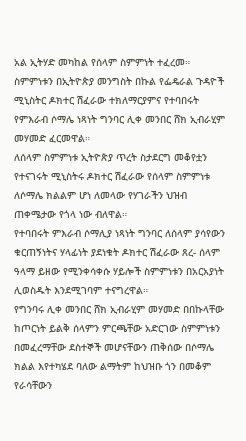አል ኢትሃድ መካከል የሰላም ስምምነት ተፈረመ።
ስምምነቱን በኢትዮጵያ መንግስት በኩል የፌዴራል ጉዳዮች ሚኒስትር ዶክተር ሽፈራው ተክለማርያምና የተባበሩት የምእራብ ሶማሌ ነጻነት ግንባር ሊቀ መንበር ሸክ ኢብራሂም መሃመድ ፈርመዋል።
ለሰላም ስምምነቱ ኢትዮጵያ ጥረት ስታደርግ መቆየቷን የተናገሩት ሚኒስትሩ ዶክተር ሽፈራው የሰላም ስምምነቱ ለሶማሌ ክልልም ሆነ ለመላው የሃገራችን ህዝብ ጠቀሜታው የጎላ ነው ብለዋል።
የተባበሩት ምእራብ ሶማሊያ ነጻነት ግንባር ለሰላም ያሳየውን ቁርጠኝነትና ሃላፊነት ያደነቁት ዶክተር ሽፈራው ጸረ- ሰላም ዓላማ ይዘው የሚንቀሳቀሱ ሃይሎች ስምምነቱን በአርአያነት ሊወስዱት እንደሚገባም ተናግረዋል።
የግንባሩ ሊቀ መንበር ሸክ ኢብራሂም መሃመድ በበኩላቸው ከጦርነት ይልቅ ሰላምን ምርጫቸው አድርገው ስምምነቱን በመፈረማቸው ደስተኞች መሆናቸውን ጠቅሰው በሶማሌ ክልል እየተካሄደ ባለው ልማትም ከህዝቡ ጎን በመቆም የራሳቸውን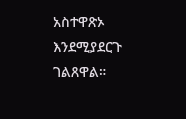አስተዋጽኦ እንደሚያደርጉ ገልጸዋል።